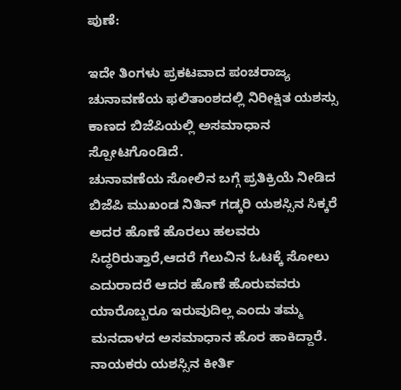ಪುಣೆ:

ಇದೇ ತಿಂಗಳು ಪ್ರಕಟವಾದ ಪಂಚರಾಜ್ಯ ಚುನಾವಣೆಯ ಫಲಿತಾಂಶದಲ್ಲಿ ನಿರೀಕ್ಷಿತ ಯಶಸ್ಸು ಕಾಣದ ಬಿಜೆಪಿಯಲ್ಲಿ ಅಸಮಾಧಾನ ಸ್ಪೋಟಗೊಂಡಿದೆ.
ಚುನಾವಣೆಯ ಸೋಲಿನ ಬಗ್ಗೆ ಪ್ರತಿಕ್ರಿಯೆ ನೀಡಿದ ಬಿಜೆಪಿ ಮುಖಂಡ ನಿತಿನ್ ಗಡ್ಕರಿ ಯಶಸ್ಸಿನ ಸಿಕ್ಕರೆ ಅದರ ಹೊಣೆ ಹೊರಲು ಹಲವರು ಸಿದ್ಧರಿರುತ್ತಾರೆ,ಆದರೆ ಗೆಲುವಿನ ಓಟಕ್ಕೆ ಸೋಲು ಎದುರಾದರೆ ಆದರ ಹೊಣೆ ಹೊರುವವರು ಯಾರೊಬ್ಬರೂ ಇರುವುದಿಲ್ಲ ಎಂದು ತಮ್ಮ ಮನದಾಳದ ಅಸಮಾಧಾನ ಹೊರ ಹಾಕಿದ್ದಾರೆ.
ನಾಯಕರು ಯಶಸ್ಸಿನ ಕೀರ್ತಿ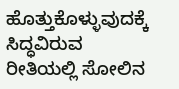ಹೊತ್ತುಕೊಳ್ಳುವುದಕ್ಕೆ ಸಿದ್ಧವಿರುವ ರೀತಿಯಲ್ಲಿ ಸೋಲಿನ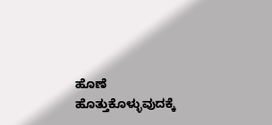ಹೊಣೆ ಹೊತ್ತುಕೊಳ್ಳುವುದಕ್ಕೆ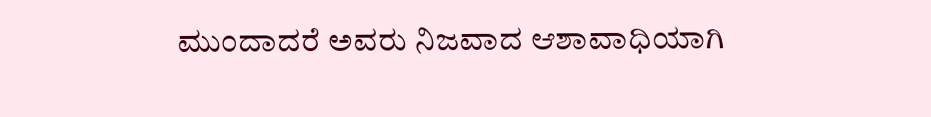ಮುಂದಾದರೆ ಅವರು ನಿಜವಾದ ಆಶಾವಾಧಿಯಾಗಿ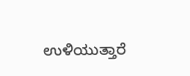ಉಳಿಯುತ್ತಾರೆ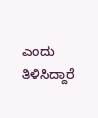ಎಂದು ತಿಳಿಸಿದ್ದಾರೆ